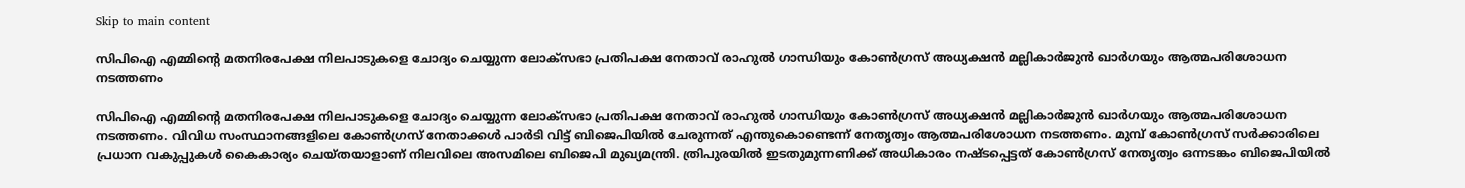Skip to main content

സിപിഐ എമ്മിന്റെ മതനിരപേക്ഷ നിലപാടുകളെ ചോദ്യം ചെയ്യുന്ന ലോക്സഭാ പ്രതിപക്ഷ നേതാവ് രാഹുൽ ഗാന്ധിയും കോൺഗ്രസ് അധ്യക്ഷൻ മല്ലികാർജുൻ ഖാർഗയും ആത്മപരിശോധന നടത്തണം

സിപിഐ എമ്മിന്റെ മതനിരപേക്ഷ നിലപാടുകളെ ചോദ്യം ചെയ്യുന്ന ലോക്സഭാ പ്രതിപക്ഷ നേതാവ് രാഹുൽ ഗാന്ധിയും കോൺഗ്രസ് അധ്യക്ഷൻ മല്ലികാർജുൻ ഖാർഗയും ആത്മപരിശോധന നടത്തണം. വിവിധ സംസ്ഥാനങ്ങളിലെ കോൺഗ്രസ് നേതാക്കൾ പാർടി വിട്ട് ബിജെപിയിൽ ചേരുന്നത് എന്തുകൊണ്ടെന്ന് നേതൃത്വം ആത്മപരിശോധന നടത്തണം. മുമ്പ് കോൺഗ്രസ് സർക്കാരിലെ പ്രധാന വകുപ്പുകൾ കൈകാര്യം ചെയ്തയാളാണ് നിലവിലെ അസമിലെ ബിജെപി മുഖ്യമന്ത്രി. ത്രിപുരയിൽ ഇടതുമുന്നണിക്ക് അധികാരം നഷ്ടപ്പെട്ടത് കോൺഗ്രസ് നേതൃത്വം ഒന്നടങ്കം ബിജെപിയിൽ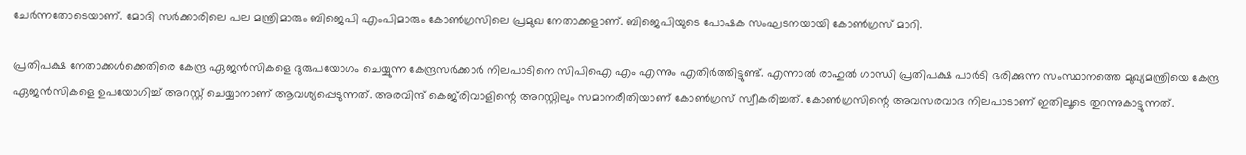ചേർന്നതോടെയാണ്. മോദി സർക്കാരിലെ പല മന്ത്രിമാരും ബിജെപി എംപിമാരും കോൺഗ്രസിലെ പ്രമുഖ നേതാക്കളാണ്. ബിജെപിയുടെ പോഷക സംഘടനയായി കോൺഗ്രസ് മാറി.

പ്രതിപക്ഷ നേതാക്കൾക്കെതിരെ കേന്ദ്ര ഏജൻസികളെ ദുരുപയോഗം ചെയ്യുന്ന കേന്ദ്രസർക്കാർ നിലപാടിനെ സിപിഐ എം എന്നും എതിർത്തിട്ടുണ്ട്. എന്നാൽ രാഹുൽ ഗാന്ധി പ്രതിപക്ഷ പാർടി ഭരിക്കുന്ന സംസ്ഥാനത്തെ മുഖ്യമന്ത്രിയെ കേന്ദ്ര ഏജൻസികളെ ഉപയോഗിച്ച് അറസ്റ്റ് ചെയ്യാനാണ് ആവശ്യപ്പെടുന്നത്. അരവിന്ദ് കെജ്‍രിവാളിന്റെ അറസ്റ്റിലും സമാനരീതിയാണ് കോൺഗ്രസ് സ്വീകരിച്ചത്. കോൺഗ്രസിന്റെ അവസരവാദ നിലപാടാണ് ഇതിലൂടെ തുറന്നുകാട്ടുന്നത്.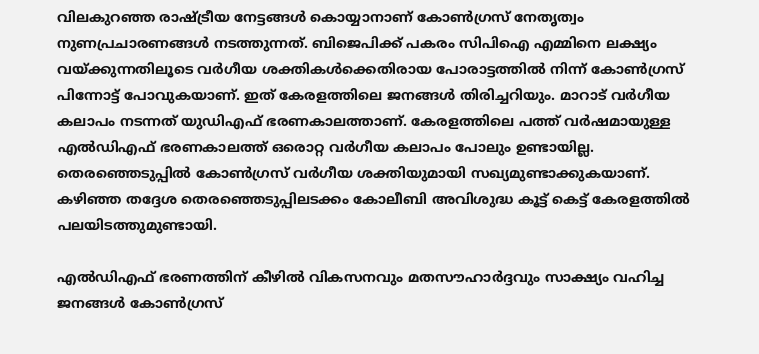വിലകുറഞ്ഞ രാഷ്ട്രീയ നേട്ടങ്ങൾ കൊയ്യാനാണ് കോൺഗ്രസ് നേതൃത്വം നുണപ്രചാരണങ്ങൾ നടത്തുന്നത്. ബിജെപിക്ക് പകരം സിപിഐ എമ്മിനെ ലക്ഷ്യം വയ്ക്കുന്നതിലൂടെ വർഗീയ ശക്തികൾക്കെതിരായ പോരാട്ടത്തിൽ നിന്ന് കോൺഗ്രസ് പിന്നോട്ട് പോവുകയാണ്. ഇത് കേരളത്തിലെ ജനങ്ങൾ തിരിച്ചറിയും. മാറാട് വർഗീയ കലാപം നടന്നത് യുഡിഎഫ് ഭരണകാലത്താണ്. കേരളത്തിലെ പത്ത് വർഷമായുള്ള എൽഡിഎഫ് ഭരണകാലത്ത് ഒരൊറ്റ വർഗീയ കലാപം പോലും ഉണ്ടായില്ല. തെരഞ്ഞെടുപ്പിൽ കോൺഗ്രസ് വർഗീയ ശക്തിയുമായി സഖ്യമുണ്ടാക്കുകയാണ്. കഴിഞ്ഞ തദ്ദേശ തെരഞ്ഞെടുപ്പിലടക്കം കോലീബി അവിശുദ്ധ കൂട്ട് കെട്ട് കേരളത്തിൽ പലയിടത്തുമുണ്ടായി.

എൽഡിഎഫ് ഭരണത്തിന് കീഴിൽ വികസനവും മതസൗഹാർദ്ദവും സാക്ഷ്യം വഹിച്ച ജനങ്ങൾ കോൺഗ്രസ്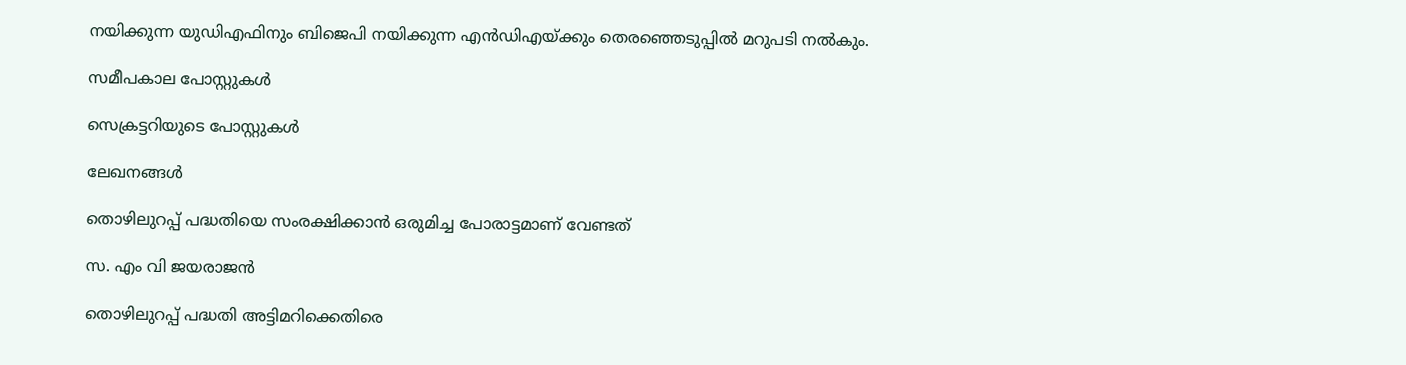നയിക്കുന്ന യുഡിഎഫിനും ബിജെപി നയിക്കുന്ന എൻഡിഎയ്ക്കും തെരഞ്ഞെടുപ്പിൽ മറുപടി നൽകും.

സമീപകാല പോസ്റ്റുകൾ

സെക്രട്ടറിയുടെ പോസ്റ്റുകൾ

ലേഖനങ്ങൾ

തൊഴിലുറപ്പ് പദ്ധതിയെ സംരക്ഷിക്കാൻ ഒരുമിച്ച പോരാട്ടമാണ് വേണ്ടത്

സ. എം വി ജയരാജൻ

തൊഴിലുറപ്പ് പദ്ധതി അട്ടിമറിക്കെതിരെ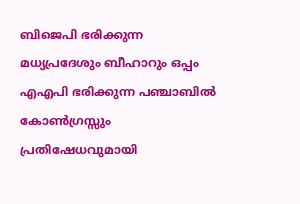ബിജെപി ഭരിക്കുന്ന മധ്യപ്രദേശും ബീഹാറും ഒപ്പം എഎപി ഭരിക്കുന്ന പഞ്ചാബിൽ കോൺഗ്രസ്സും പ്രതിഷേധവുമായി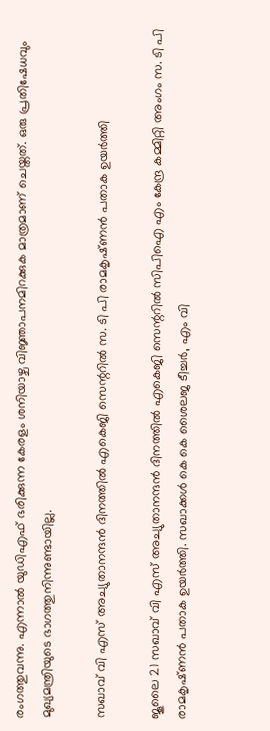രംഗത്തുവന്നു. എന്നാൽ യുഡിഎഫ് ഭരിക്കുന്ന കേരളം ശനിയാഴ്ച വിജ്ഞാപനമിറക്കുക മാത്രമാണ് ചെയ്തത്. ഒരു പ്രതിഷേധവും മുഖ്യമന്ത്രിയുടെ ഭാഗത്തുനിന്നുണ്ടായില്ല.

സഖാവ് വി എസ് അച്യുതാനന്ദൻ ദിനത്തിൽ എകെജി സെന്ററിൽ സ. ടി പി രാമകൃഷ്‌ണൻ പതാക ഉയർത്തി

ജൂലൈ 21 സഖാവ് വി എസ് അച്യുതാനന്ദൻ ദിനത്തിൽ എകെജി സെന്ററിൽ സിപിഐ എം കേന്ദ്ര കമ്മിറ്റി അംഗം സ. ടി പി രാമകൃഷ്‌ണൻ പതാക ഉയർത്തി. സഖാക്കൾ കെ കെ ശൈലജ ടീച്ചർ, എം വി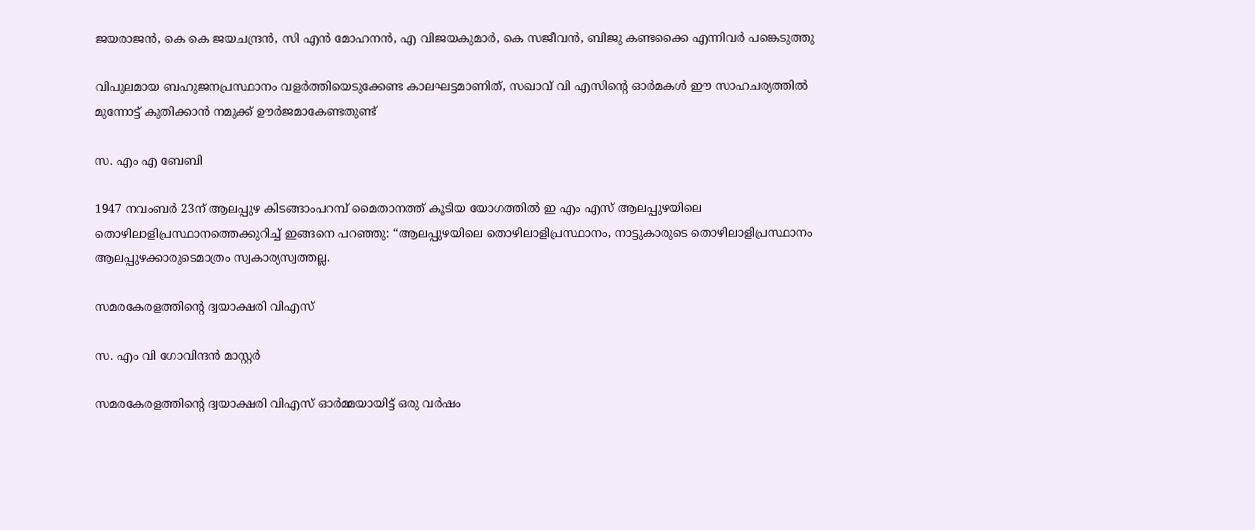ജയരാജൻ, കെ കെ ജയചന്ദ്രൻ, സി എൻ മോഹനൻ, എ വിജയകുമാർ, കെ സജീവൻ, ബിജു കണ്ടക്കൈ എന്നിവർ പങ്കെടുത്തു

വിപുലമായ ബഹുജനപ്രസ്ഥാനം വളർത്തിയെടുക്കേണ്ട കാലഘട്ടമാണിത്, സഖാവ് വി എസിന്റെ ഓർമകൾ ഈ സാഹചര്യത്തിൽ മുന്നോട്ട്‌ കുതിക്കാൻ നമുക്ക് ഊർജമാകേണ്ടതുണ്ട്

സ. എം എ ബേബി

1947 നവംബർ 23ന് ആലപ്പുഴ കിടങ്ങാംപറമ്പ്‌ മൈതാനത്ത്‌ കൂടിയ യോഗത്തിൽ ഇ എം എസ് ആലപ്പുഴയിലെ തൊഴിലാളിപ്രസ്ഥാനത്തെക്കുറിച്ച് ഇങ്ങനെ പറഞ്ഞു: “ആലപ്പുഴയിലെ തൊഴിലാളിപ്രസ്ഥാനം, നാട്ടുകാരുടെ തൊഴിലാളിപ്രസ്ഥാനം ആലപ്പുഴക്കാരുടെമാത്രം സ്വകാര്യസ്വത്തല്ല.

സമരകേരളത്തിൻ്റെ ദ്വയാക്ഷരി വിഎസ്

സ. എം വി ഗോവിന്ദൻ മാസ്റ്റർ

സമരകേരളത്തിൻ്റെ ദ്വയാക്ഷരി വിഎസ് ഓർമ്മയായിട്ട് ഒരു വർഷം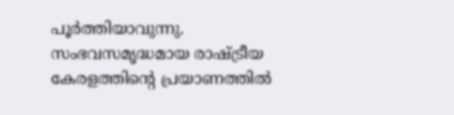പൂർത്തിയാവുന്നു. സംഭവസമൃദ്ധമായ രാഷ്ട്രീയ കേരളത്തിന്റെ പ്രയാണത്തിൽ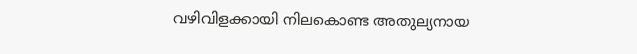വഴിവിളക്കായി നിലകൊണ്ട അതുല്യനായ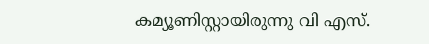കമ്യൂണിസ്റ്റായിരുന്നു വി എസ്.